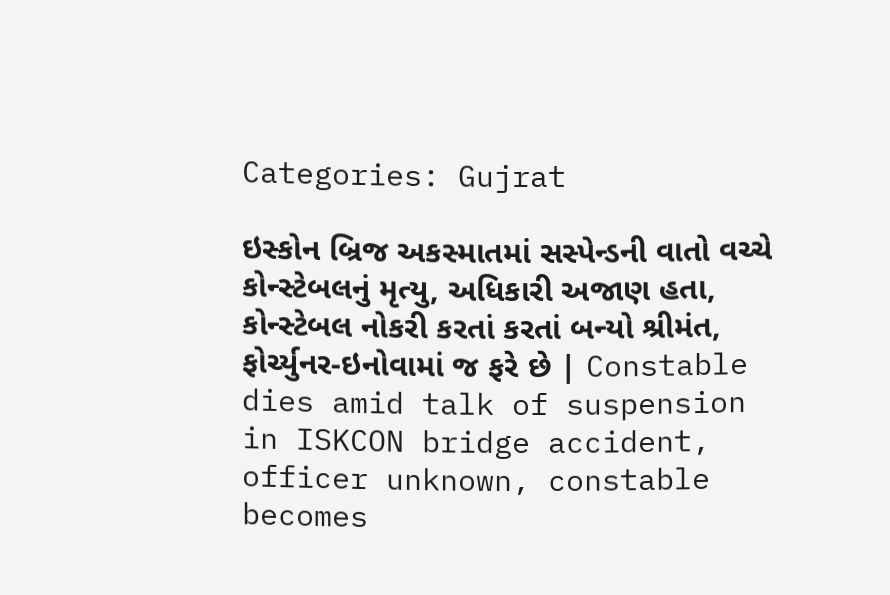Categories: Gujrat

ઇસ્કોન બ્રિજ અકસ્માતમાં સસ્પેન્ડની વાતો વચ્ચે કોન્સ્ટેબલનું મૃત્યુ, અધિકારી અજાણ હતા, કોન્સ્ટેબલ નોકરી કરતાં કરતાં બન્યો શ્રીમંત, ફોર્ચ્યુનર-ઇનોવામાં જ ફરે છે | Constable dies amid talk of suspension in ISKCON bridge accident, officer unknown, constable becomes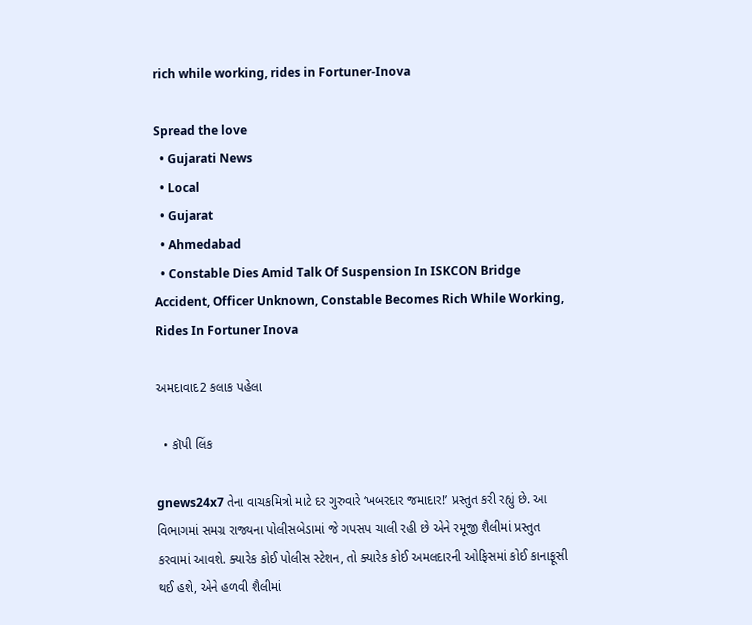rich while working, rides in Fortuner-Inova

Spread the love
  • Gujarati News
  • Local
  • Gujarat
  • Ahmedabad
  • Constable Dies Amid Talk Of Suspension In ISKCON Bridge Accident, Officer Unknown, Constable Becomes Rich While Working, Rides In Fortuner Inova

અમદાવાદ2 કલાક પહેલા

  • કૉપી લિંક

gnews24x7 તેના વાચકમિત્રો માટે દર ગુરુવારે ‘ખબરદાર જમાદાર!’ પ્રસ્તુત કરી રહ્યું છે. આ વિભાગમાં સમગ્ર રાજ્યના પોલીસબેડામાં જે ગપસપ ચાલી રહી છે એને રમૂજી શૈલીમાં પ્રસ્તુત કરવામાં આવશે. ક્યારેક કોઈ પોલીસ સ્ટેશન, તો ક્યારેક કોઈ અમલદારની ઓફિસમાં કોઈ કાનાફૂસી થઈ હશે, એને હળવી શૈલીમાં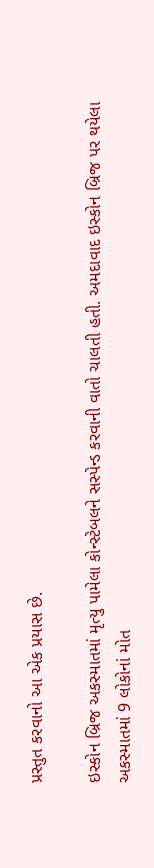પ્રસ્તુત કરવાનો આ એક પ્રયાસ છે.

ઇસ્કોન બ્રિજ અકસ્માતમાં મૃત્યુ પામેલા કોન્સ્ટેબલને સસ્પેન્ડ કરવાની વાતો ચાલતી હતી. અમદાવાદ ઇસ્કોન બ્રિજ પર થયેલા અકસ્માતમાં 9 લોકોનાં મોત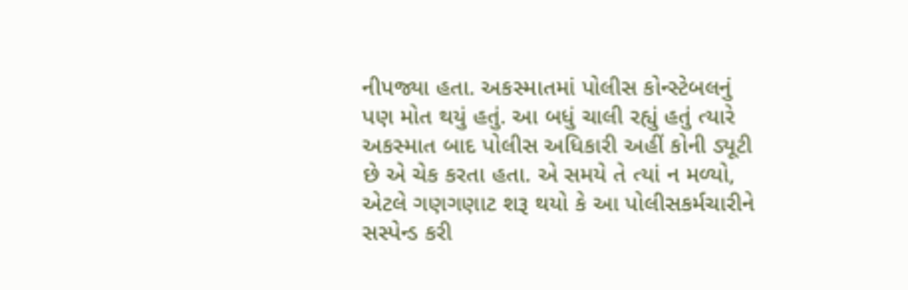નીપજ્યા હતા. અકસ્માતમાં પોલીસ કોન્સ્ટેબલનું પણ મોત થયું હતું. આ બધું ચાલી રહ્યું હતું ત્યારે અકસ્માત બાદ પોલીસ અધિકારી અહીં કોની ડ્યૂટી છે એ ચેક કરતા હતા. એ સમયે તે ત્યાં ન મળ્યો, એટલે ગણગણાટ શરૂ થયો કે આ પોલીસકર્મચારીને સસ્પેન્ડ કરી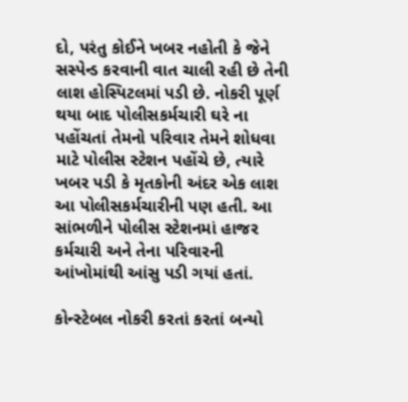દો, પરંતુ કોઈને ખબર નહોતી કે જેને સસ્પેન્ડ કરવાની વાત ચાલી રહી છે તેની લાશ હોસ્પિટલમાં પડી છે. નોકરી પૂર્ણ થયા બાદ પોલીસકર્મચારી ઘરે ના પહોંચતાં તેમનો પરિવાર તેમને શોધવા માટે પોલીસ સ્ટેશન પહોંચે છે, ત્યારે ખબર પડી કે મૃતકોની અંદર એક લાશ આ પોલીસકર્મચારીની પણ હતી. આ સાંભળીને પોલીસ સ્ટેશનમાં હાજર કર્મચારી અને તેના પરિવારની આંખોમાંથી આંસુ પડી ગયાં હતાં.

કોન્સ્ટેબલ નોકરી કરતાં કરતાં બન્યો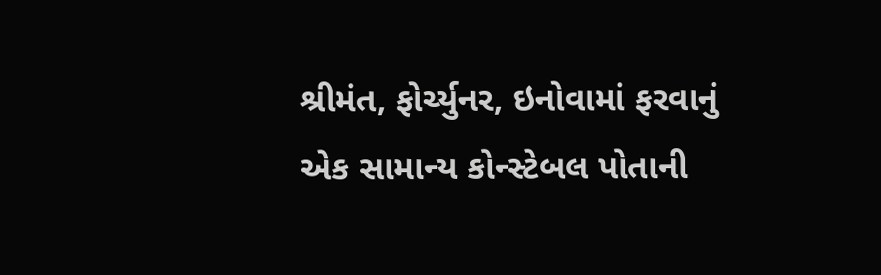શ્રીમંત, ફોર્ચ્યુનર, ઇનોવામાં ફરવાનું
એક સામાન્ય કોન્સ્ટેબલ પોતાની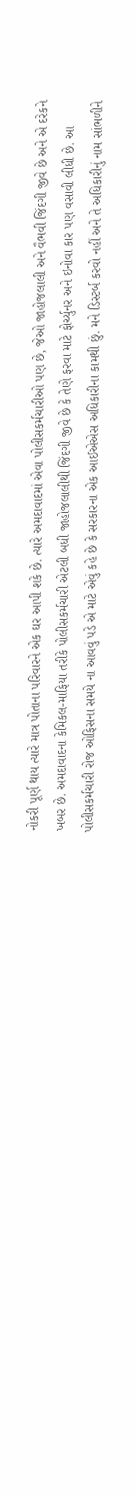નોકરી પૂર્ણ થાય ત્યારે માત્ર પોતાના પરિવારને એક ઘર આપી શકે છે. ત્યારે અમદાવાદમાં એવા પોલીસકર્મચારીઓ પણ છે, જેઓ જાહોજલાલી અને વૈભવી જિંદગી જીવે છે અને એ દરેકને ખબર છે. અમદાવાદના કેમિકલ-માફિયા તરીકે પોલીસકર્મચારી એટલી બધી જાહોજલાલીથી જિંદગી જીવે છે કે તેણે ફરવા માટે ફોર્ચ્યુનર અને ઇનોવા કાર પણ વસાવી લીધી છે. આ પોલીસકર્મચારી રોજ ઓફિસના સમયે ના આવવું પડે એ માટે એવું કહે છે કે સરકારના એક આઈએએસ અધિકારીના કામથી છું. મને ડિસ્ટર્બ કરવો નહીં અને તે અધિકારીનું નામ સાંભળીને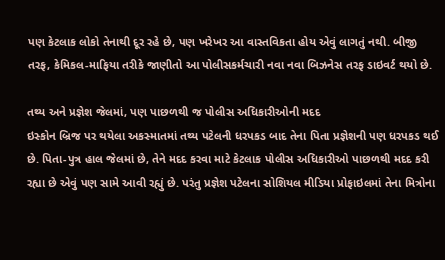પણ કેટલાક લોકો તેનાથી દૂર રહે છે, પણ ખરેખર આ વાસ્તવિકતા હોય એવું લાગતું નથી. બીજી તરફ, કેમિકલ-માફિયા તરીકે જાણીતો આ પોલીસકર્મચારી નવા નવા બિઝનેસ તરફ ડાઇવર્ટ થયો છે.

તથ્ય અને પ્રજ્ઞેશ જેલમાં, પણ પાછળથી જ પોલીસ અધિકારીઓની મદદ
ઇસ્કોન બ્રિજ પર થયેલા અકસ્માતમાં તથ્ય પટેલની ધરપકડ બાદ તેના પિતા પ્રજ્ઞેશની પણ ધરપકડ થઈ છે. પિતા-પુત્ર હાલ જેલમાં છે, તેને મદદ કરવા માટે કેટલાક પોલીસ અધિકારીઓ પાછળથી મદદ કરી રહ્યા છે એવું પણ સામે આવી રહ્યું છે. પરંતુ પ્રજ્ઞેશ પટેલના સોશિયલ મીડિયા પ્રોફાઇલમાં તેના મિત્રોના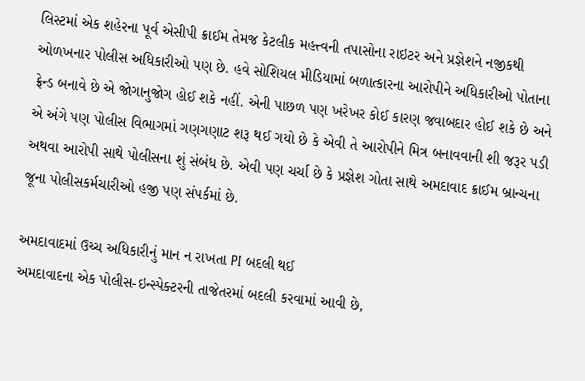લિસ્ટમાં એક શહેરના પૂર્વ એસીપી ક્રાઈમ તેમજ કેટલીક મહત્ત્વની તપાસોના રાઇટર અને પ્રજ્ઞેશને નજીકથી ઓળખનાર પોલીસ અધિકારીઓ પણ છે. હવે સોશિયલ મીડિયામાં બળાત્કારના આરોપીને અધિકારીઓ પોતાના ફ્રેન્ડ બનાવે છે એ જોગાનુજોગ હોઈ શકે નહીં. એની પાછળ પણ ખરેખર કોઈ કારણ જવાબદાર હોઈ શકે છે અને એ અંગે પણ પોલીસ વિભાગમાં ગણગણાટ શરૂ થઈ ગયો છે કે એવી તે આરોપીને મિત્ર બનાવવાની શી જરૂર પડી અથવા આરોપી સાથે પોલીસના શું સંબંધ છે. એવી પણ ચર્ચા છે કે પ્રજ્ઞેશ ગોતા સાથે અમદાવાદ ક્રાઈમ બ્રાન્ચના જૂના પોલીસકર્મચારીઓ હજી પણ સંપર્કમાં છે.

અમદાવાદમાં ઉચ્ચ અધિકારીનું માન ન રાખતા PI બદલી થઈ
અમદાવાદના એક પોલીસ-ઇન્સ્પેક્ટરની તાજેતરમાં બદલી કરવામાં આવી છે,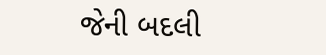જેની બદલી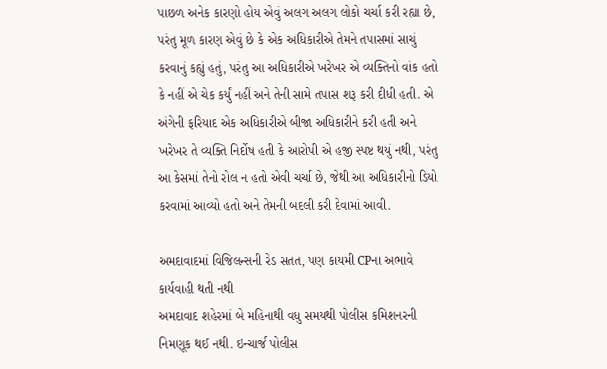પાછળ અનેક કારણો હોય એવું અલગ અલગ લોકો ચર્ચા કરી રહ્યા છે, પરંતુ મૂળ કારણ એવું છે કે એક અધિકારીએ તેમને તપાસમાં સાચું કરવાનું કહ્યું હતું, પરંતુ આ અધિકારીએ ખરેખર એ વ્યક્તિનો વાંક હતો કે નહીં એ ચેક કર્યું નહીં અને તેની સામે તપાસ શરૂ કરી દીધી હતી. એ અંગેની ફરિયાદ એક અધિકારીએ બીજા અધિકારીને કરી હતી અને ખરેખર તે વ્યક્તિ નિર્દોષ હતી કે આરોપી એ હજી સ્પષ્ટ થયું નથી, પરંતુ આ કેસમાં તેનો રોલ ન હતો એવી ચર્ચા છે, જેથી આ અધિકારીનો ડિયો કરવામાં આવ્યો હતો અને તેમની બદલી કરી દેવામાં આવી.

અમદાવાદમાં વિજિલન્સની રેડ સતત, પણ કાયમી CPના અભાવે કાર્યવાહી થતી નથી
અમદાવાદ શહેરમાં બે મહિનાથી વધુ સમયથી પોલીસ કમિશનરની નિમણૂક થઈ નથી. ઇન્ચાર્જ પોલીસ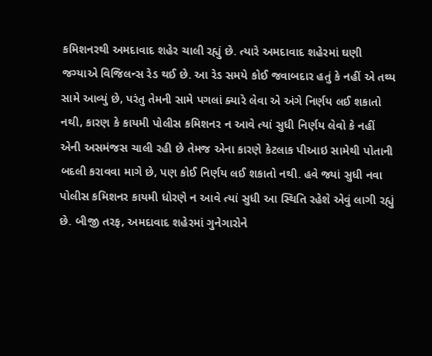કમિશનરથી અમદાવાદ શહેર ચાલી રહ્યું છે. ત્યારે અમદાવાદ શહેરમાં ઘણી જગ્યાએ વિજિલન્સ રેડ થઈ છે. આ રેડ સમયે કોઈ જવાબદાર હતું કે નહીં એ તથ્ય સામે આવ્યું છે, પરંતુ તેમની સામે પગલાં ક્યારે લેવા એ અંગે નિર્ણય લઈ શકાતો નથી, કારણ કે કાયમી પોલીસ કમિશનર ન આવે ત્યાં સુધી નિર્ણય લેવો કે નહીં એની અસમંજસ ચાલી રહી છે તેમજ એના કારણે કેટલાક પીઆઇ સામેથી પોતાની બદલી કરાવવા માગે છે, પણ કોઈ નિર્ણય લઈ શકાતો નથી. હવે જ્યાં સુધી નવા પોલીસ કમિશનર કાયમી ધોરણે ન આવે ત્યાં સુધી આ સ્થિતિ રહેશે એવું લાગી રહ્યું છે. બીજી તરફ, અમદાવાદ શહેરમાં ગુનેગારોને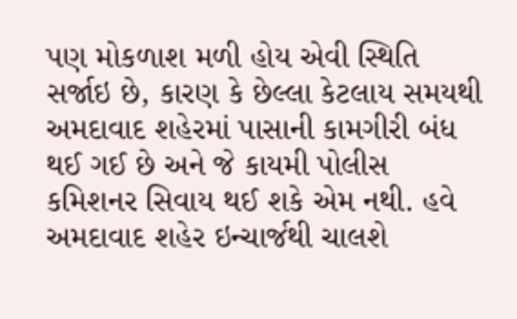પણ મોકળાશ મળી હોય એવી સ્થિતિ સર્જાઇ છે, કારણ કે છેલ્લા કેટલાય સમયથી અમદાવાદ શહેરમાં પાસાની કામગીરી બંધ થઈ ગઈ છે અને જે કાયમી પોલીસ કમિશનર સિવાય થઈ શકે એમ નથી. હવે અમદાવાદ શહેર ઇન્ચાર્જથી ચાલશે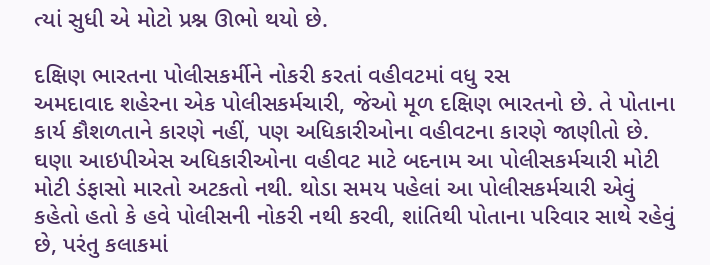ત્યાં સુધી એ મોટો પ્રશ્ન ઊભો થયો છે.

દક્ષિણ ભારતના પોલીસકર્મીને નોકરી કરતાં વહીવટમાં વધુ રસ
અમદાવાદ શહેરના એક પોલીસકર્મચારી, જેઓ મૂળ દક્ષિણ ભારતનો છે. તે પોતાના કાર્ય કૌશળતાને કારણે નહીં, પણ અધિકારીઓના વહીવટના કારણે જાણીતો છે. ઘણા આઇપીએસ અધિકારીઓના વહીવટ માટે બદનામ આ પોલીસકર્મચારી મોટી મોટી ડંફાસો મારતો અટકતો નથી. થોડા સમય પહેલાં આ પોલીસકર્મચારી એવું કહેતો હતો કે હવે પોલીસની નોકરી નથી કરવી, શાંતિથી પોતાના પરિવાર સાથે રહેવું છે, પરંતુ કલાકમાં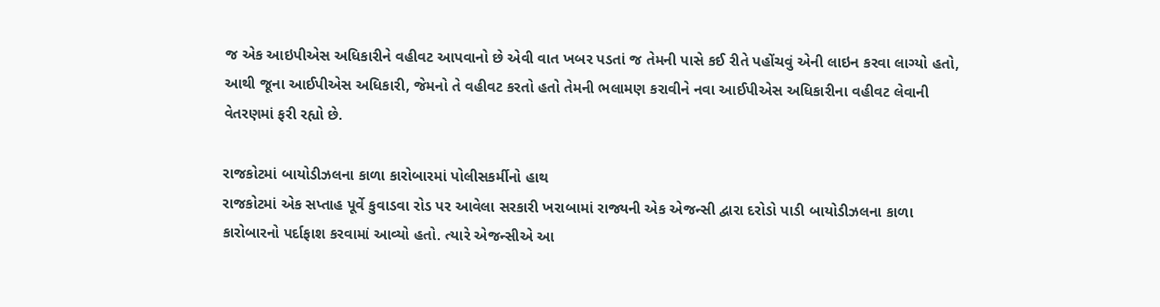જ એક આઇપીએસ અધિકારીને વહીવટ આપવાનો છે એવી વાત ખબર પડતાં જ તેમની પાસે કઈ રીતે પહોંચવું એની લાઇન કરવા લાગ્યો હતો, આથી જૂના આઈપીએસ અધિકારી, જેમનો તે વહીવટ કરતો હતો તેમની ભલામણ કરાવીને નવા આઈપીએસ અધિકારીના વહીવટ લેવાની વેતરણમાં ફરી રહ્યો છે.

રાજકોટમાં બાયોડીઝલના કાળા કારોબારમાં પોલીસકર્મીનો હાથ
રાજકોટમાં એક સપ્તાહ પૂર્વે કુવાડવા રોડ પર આવેલા સરકારી ખરાબામાં રાજ્યની એક એજન્સી દ્વારા દરોડો પાડી બાયોડીઝલના કાળા કારોબારનો પર્દાફાશ કરવામાં આવ્યો હતો. ત્યારે એજન્સીએ આ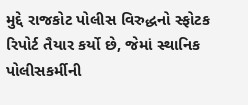મુદ્દે રાજકોટ પોલીસ વિરુદ્ધનો સ્ફોટક રિપોર્ટ તૈયાર કર્યો છે, જેમાં સ્થાનિક પોલીસકર્મીની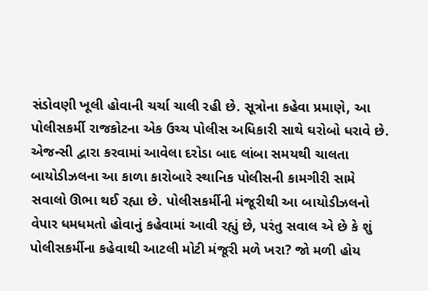સંડોવણી ખૂલી હોવાની ચર્ચા ચાલી રહી છે. સૂત્રોના કહેવા પ્રમાણે, આ પોલીસકર્મી રાજકોટના એક ઉચ્ચ પોલીસ અધિકારી સાથે ઘરોબો ધરાવે છે. એજન્સી દ્વારા કરવામાં આવેલા દરોડા બાદ લાંબા સમયથી ચાલતા બાયોડીઝલના આ કાળા કારોબારે સ્થાનિક પોલીસની કામગીરી સામે સવાલો ઊભા થઈ રહ્યા છે. પોલીસકર્મીની મંજૂરીથી આ બાયોડીઝલનો વેપાર ધમધમતો હોવાનું કહેવામાં આવી રહ્યું છે, પરંતુ સવાલ એ છે કે શું પોલીસકર્મીના કહેવાથી આટલી મોટી મંજૂરી મળે ખરા? જો મળી હોય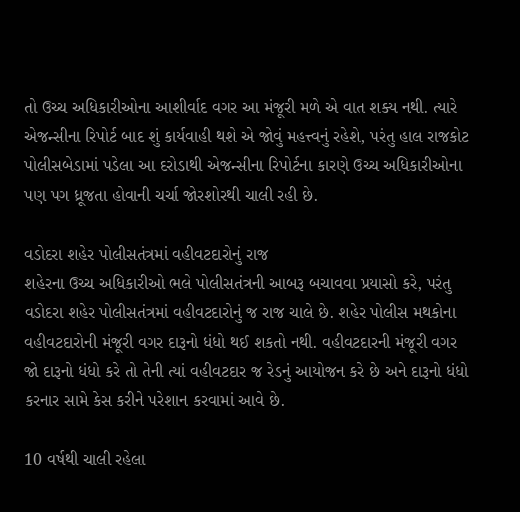તો ઉચ્ચ અધિકારીઓના આશીર્વાદ વગર આ મંજૂરી મળે એ વાત શક્ય નથી. ત્યારે એજન્સીના રિપોર્ટ બાદ શું કાર્યવાહી થશે એ જોવું મહત્ત્વનું રહેશે, પરંતુ હાલ રાજકોટ પોલીસબેડામાં પડેલા આ દરોડાથી એજન્સીના રિપોર્ટના કારણે ઉચ્ચ અધિકારીઓના પણ પગ ધ્રૂજતા હોવાની ચર્ચા જોરશોરથી ચાલી રહી છે.

વડોદરા શહેર પોલીસતંત્રમાં વહીવટદારોનું રાજ
શહેરના ઉચ્ચ અધિકારીઓ ભલે પોલીસતંત્રની આબરૂ બચાવવા પ્રયાસો કરે, પરંતુ વડોદરા શહેર પોલીસતંત્રમાં વહીવટદારોનું જ રાજ ચાલે છે. શહેર પોલીસ મથકોના વહીવટદારોની મંજૂરી વગર દારૂનો ધંધો થઈ શકતો નથી. વહીવટદારની મંજૂરી વગર જો દારૂનો ધંધો કરે તો તેની ત્યાં વહીવટદાર જ રેડનું આયોજન કરે છે અને દારૂનો ધંધો કરનાર સામે કેસ કરીને પરેશાન કરવામાં આવે છે.

10 વર્ષથી ચાલી રહેલા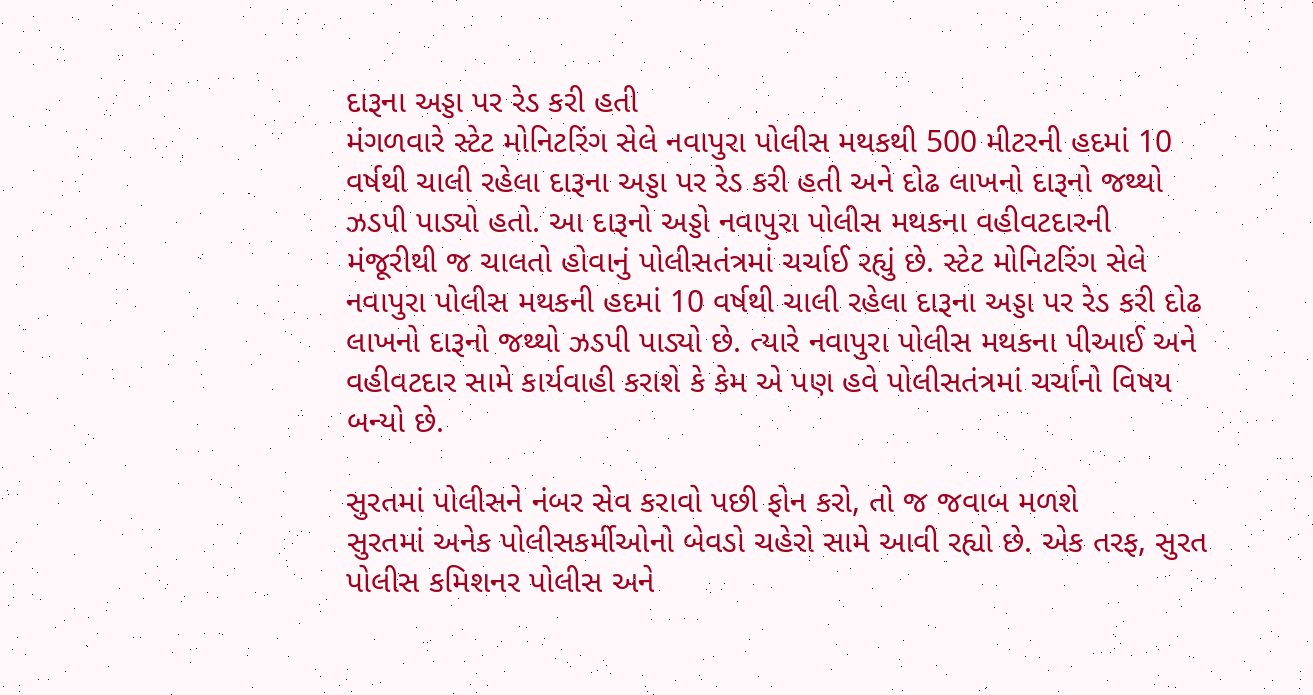દારૂના અડ્ડા પર રેડ કરી હતી
મંગળવારે સ્ટેટ મોનિટરિંગ સેલે નવાપુરા પોલીસ મથકથી 500 મીટરની હદમાં 10 વર્ષથી ચાલી રહેલા દારૂના અડ્ડા પર રેડ કરી હતી અને દોઢ લાખનો દારૂનો જથ્થો ઝડપી પાડ્યો હતો. આ દારૂનો અડ્ડો નવાપુરા પોલીસ મથકના વહીવટદારની મંજૂરીથી જ ચાલતો હોવાનું પોલીસતંત્રમાં ચર્ચાઈ રહ્યું છે. સ્ટેટ મોનિટરિંગ સેલે નવાપુરા પોલીસ મથકની હદમાં 10 વર્ષથી ચાલી રહેલા દારૂના અડ્ડા પર રેડ કરી દોઢ લાખનો દારૂનો જથ્થો ઝડપી પાડ્યો છે. ત્યારે નવાપુરા પોલીસ મથકના પીઆઈ અને વહીવટદાર સામે કાર્યવાહી કરાશે કે કેમ એ પણ હવે પોલીસતંત્રમાં ચર્ચાનો વિષય બન્યો છે.

સુરતમાં પોલીસને નંબર સેવ કરાવો પછી ફોન કરો, તો જ જવાબ મળશે
સુરતમાં અનેક પોલીસકર્મીઓનો બેવડો ચહેરો સામે આવી રહ્યો છે. એક તરફ, સુરત પોલીસ કમિશનર પોલીસ અને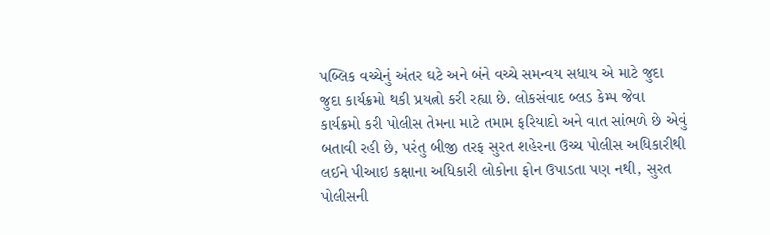પબ્લિક વચ્ચેનું અંતર ઘટે અને બંને વચ્ચે સમન્વય સધાય એ માટે જુદા જુદા કાર્યક્રમો થકી પ્રયત્નો કરી રહ્યા છે. લોકસંવાદ બ્લડ કેમ્પ જેવા કાર્યક્રમો કરી પોલીસ તેમના માટે તમામ ફરિયાદો અને વાત સાંભળે છે એવું બતાવી રહી છે, પરંતુ બીજી તરફ સુરત શહેરના ઉચ્ચ પોલીસ અધિકારીથી લઈને પીઆઇ કક્ષાના અધિકારી લોકોના ફોન ઉપાડતા પણ નથી, સુરત પોલીસની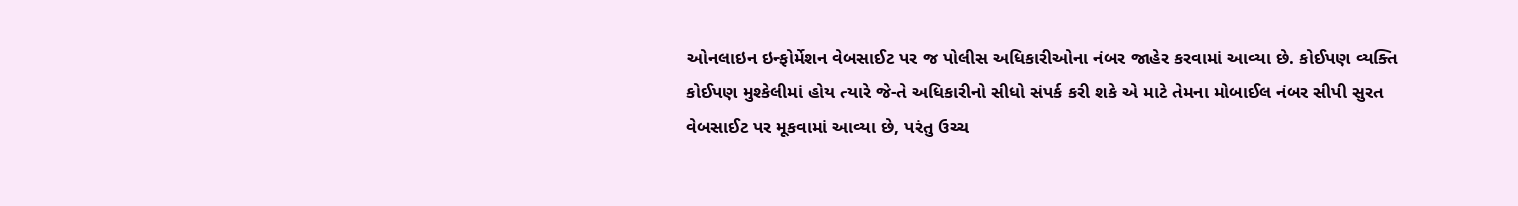ઓનલાઇન ઇન્ફોર્મેશન વેબસાઈટ પર જ પોલીસ અધિકારીઓના નંબર જાહેર કરવામાં આવ્યા છે. કોઈપણ વ્યક્તિ કોઈપણ મુશ્કેલીમાં હોય ત્યારે જે-તે અધિકારીનો સીધો સંપર્ક કરી શકે એ માટે તેમના મોબાઈલ નંબર સીપી સુરત વેબસાઈટ પર મૂકવામાં આવ્યા છે, પરંતુ ઉચ્ચ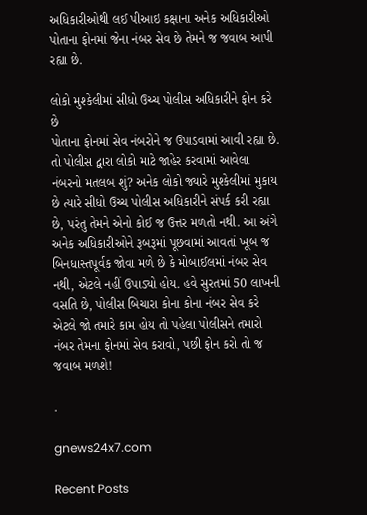અધિકારીઓથી લઈ પીઆઇ કક્ષાના અનેક અધિકારીઓ પોતાના ફોનમાં જેના નંબર સેવ છે તેમને જ જવાબ આપી રહ્યા છે.

લોકો મુશ્કેલીમાં સીધો ઉચ્ચ પોલીસ અધિકારીને ફોન કરે છે
પોતાના ફોનમાં સેવ નંબરોને જ ઉપાડવામાં આવી રહ્યા છે. તો પોલીસ દ્વારા લોકો માટે જાહેર કરવામાં આવેલા નંબરનો મતલબ શું? અનેક લોકો જ્યારે મુશ્કેલીમાં મુકાય છે ત્યારે સીધો ઉચ્ચ પોલીસ અધિકારીને સંપર્ક કરી રહ્યા છે, પરંતુ તેમને એનો કોઈ જ ઉત્તર મળતો નથી. આ અંગે અનેક અધિકારીઓને રૂબરૂમાં પૂછવામાં આવતાં ખૂબ જ બિનધાસ્તપૂર્વક જોવા મળે છે કે મોબાઈલમાં નંબર સેવ નથી, એટલે નહીં ઉપાડ્યો હોય. હવે સુરતમાં 50 લાખની વસતિ છે, પોલીસ બિચારા કોના કોના નંબર સેવ કરે એટલે જો તમારે કામ હોય તો પહેલા પોલીસને તમારો નંબર તેમના ફોનમાં સેવ કરાવો, પછી ફોન કરો તો જ જવાબ મળશે!

.

gnews24x7.com

Recent Posts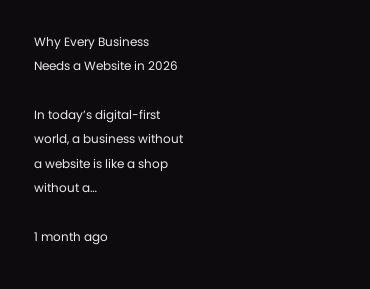Why Every Business Needs a Website in 2026

In today’s digital-first world, a business without a website is like a shop without a…

1 month ago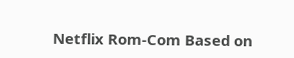Netflix Rom-Com Based on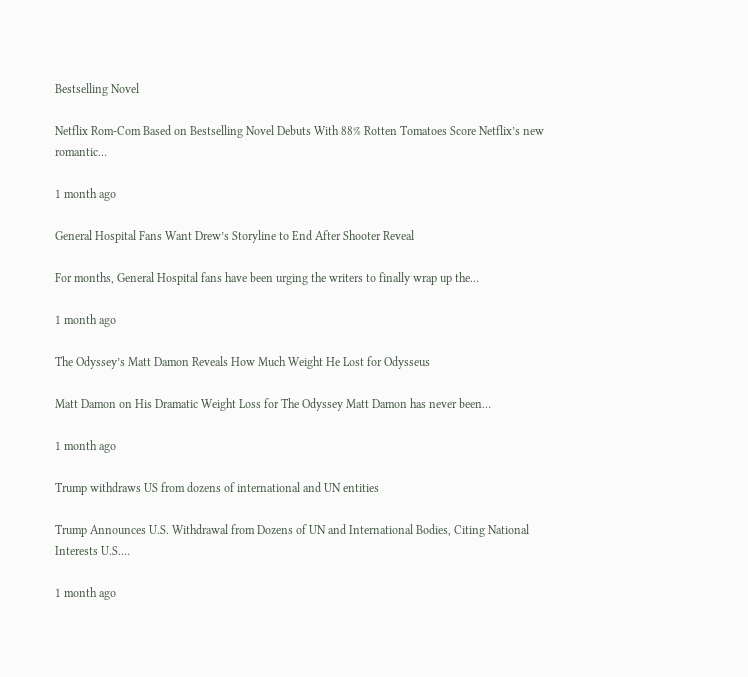Bestselling Novel

Netflix Rom-Com Based on Bestselling Novel Debuts With 88% Rotten Tomatoes Score Netflix’s new romantic…

1 month ago

General Hospital Fans Want Drew’s Storyline to End After Shooter Reveal

For months, General Hospital fans have been urging the writers to finally wrap up the…

1 month ago

The Odyssey’s Matt Damon Reveals How Much Weight He Lost for Odysseus

Matt Damon on His Dramatic Weight Loss for The Odyssey Matt Damon has never been…

1 month ago

Trump withdraws US from dozens of international and UN entities

Trump Announces U.S. Withdrawal from Dozens of UN and International Bodies, Citing National Interests U.S.…

1 month ago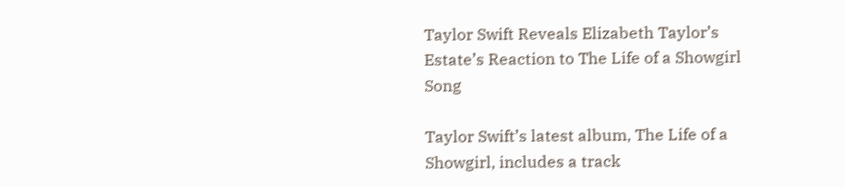Taylor Swift Reveals Elizabeth Taylor’s Estate’s Reaction to The Life of a Showgirl Song

Taylor Swift’s latest album, The Life of a Showgirl, includes a track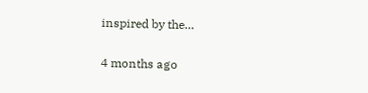inspired by the…

4 months ago